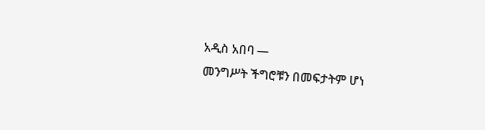አዲስ አበባ —
መንግሥት ችግሮቹን በመፍታትም ሆነ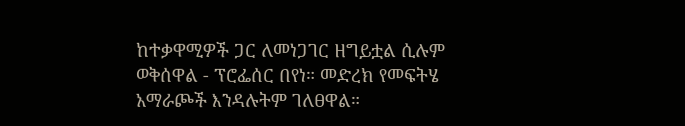ከተቃዋሚዎች ጋር ለመነጋገር ዘግይቷል ሲሉም ወቅሰዋል - ፕሮፌሰር በየነ። መድረክ የመፍትሄ አማራጮች እንዳሉትም ገለፀዋል።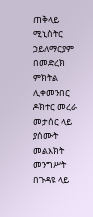ጠቅላይ ሚኒስትር ኃይለማርያም በመድረክ ምክትል ሊቀመንበር ዶክተር መረራ መታሰር ላይ ያሰሙት መልእክት መንግሥት በጉዳዩ ላይ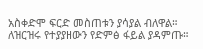አስቀድሞ ፍርድ መስጠቱን ያሳያል ብለዋል።
ለዝርዝሩ የተያያዘውን የድምፅ ፋይል ያዳምጡ።